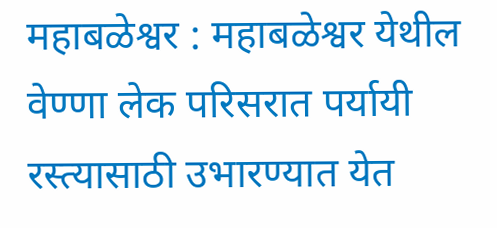महाबळेश्वर : महाबळेश्वर येथील वेण्णा लेक परिसरात पर्यायी रस्त्यासाठी उभारण्यात येत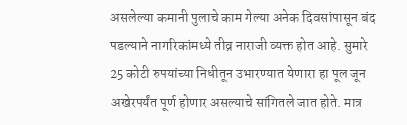असलेल्या कमानी पुलाचे काम गेल्या अनेक दिवसांपासून बंद पडल्याने नागरिकांमध्ये तीव्र नाराजी व्यक्त होत आहे. सुमारे 25 कोटी रुपयांच्या निधीतून उभारण्यात येणारा हा पूल जून अखेरपर्यंत पूर्ण होणार असल्याचे सांगितले जात होते. मात्र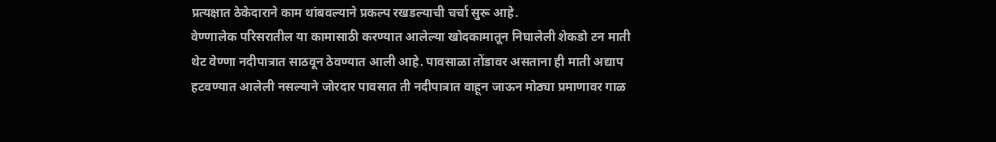प्रत्यक्षात ठेकेदाराने काम थांबवल्याने प्रकल्प रखडल्याची चर्चा सुरू आहे.
वेण्णालेक परिसरातील या कामासाठी करण्यात आलेल्या खोदकामातून निघालेली शेकडो टन माती थेट वेण्णा नदीपात्रात साठवून ठेवण्यात आली आहे. पावसाळा तोंडावर असताना ही माती अद्याप हटवण्यात आलेली नसल्याने जोरदार पावसात ती नदीपात्रात वाहून जाऊन मोठ्या प्रमाणावर गाळ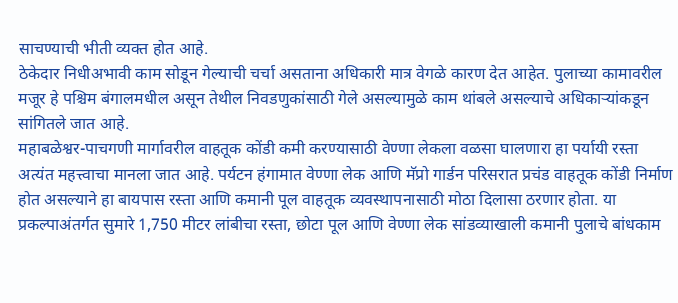साचण्याची भीती व्यक्त होत आहे.
ठेकेदार निधीअभावी काम सोडून गेल्याची चर्चा असताना अधिकारी मात्र वेगळे कारण देत आहेत. पुलाच्या कामावरील मजूर हे पश्चिम बंगालमधील असून तेथील निवडणुकांसाठी गेले असल्यामुळे काम थांबले असल्याचे अधिकाऱ्यांकडून सांगितले जात आहे.
महाबळेश्वर-पाचगणी मार्गावरील वाहतूक कोंडी कमी करण्यासाठी वेण्णा लेकला वळसा घालणारा हा पर्यायी रस्ता अत्यंत महत्त्वाचा मानला जात आहे. पर्यटन हंगामात वेण्णा लेक आणि मॅप्रो गार्डन परिसरात प्रचंड वाहतूक कोंडी निर्माण होत असल्याने हा बायपास रस्ता आणि कमानी पूल वाहतूक व्यवस्थापनासाठी मोठा दिलासा ठरणार होता. या प्रकल्पाअंतर्गत सुमारे 1,750 मीटर लांबीचा रस्ता, छोटा पूल आणि वेण्णा लेक सांडव्याखाली कमानी पुलाचे बांधकाम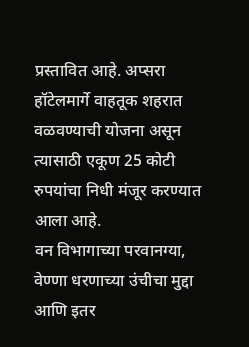प्रस्तावित आहे. अप्सरा हॉटेलमार्गे वाहतूक शहरात वळवण्याची योजना असून त्यासाठी एकूण 25 कोटी रुपयांचा निधी मंजूर करण्यात आला आहे.
वन विभागाच्या परवानग्या, वेण्णा धरणाच्या उंचीचा मुद्दा आणि इतर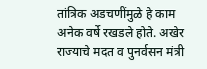तांत्रिक अडचणींमुळे हे काम अनेक वर्षे रखडले होते. अखेर राज्याचे मदत व पुनर्वसन मंत्री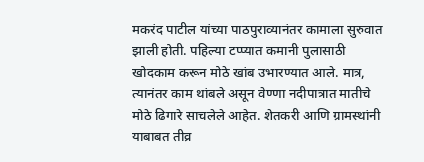मकरंद पाटील यांच्या पाठपुराव्यानंतर कामाला सुरुवात झाली होती. पहिल्या टप्प्यात कमानी पुलासाठी खोदकाम करून मोठे खांब उभारण्यात आले. मात्र, त्यानंतर काम थांबले असून वेण्णा नदीपात्रात मातीचे मोठे ढिगारे साचलेले आहेत. शेतकरी आणि ग्रामस्थांनी याबाबत तीव्र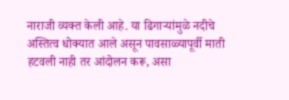नाराजी व्यक्त केली आहे. या ढिगाऱ्यांमुळे नदीचे अस्तित्व धोक्यात आले असून पावसाळ्यापूर्वी माती हटवली नाही तर आंदोलन करू, असा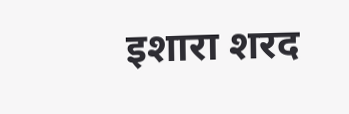इशारा शरद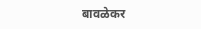बावळेकर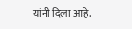यांनी दिला आहे.